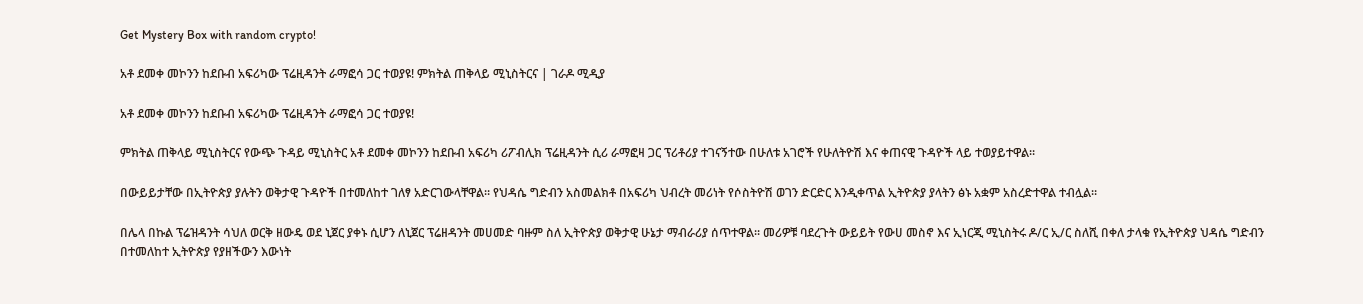Get Mystery Box with random crypto!

አቶ ደመቀ መኮንን ከደቡብ አፍሪካው ፕሬዚዳንት ራማፎሳ ጋር ተወያዩ! ምክትል ጠቅላይ ሚኒስትርና | ገራዶ ሚዲያ

አቶ ደመቀ መኮንን ከደቡብ አፍሪካው ፕሬዚዳንት ራማፎሳ ጋር ተወያዩ!

ምክትል ጠቅላይ ሚኒስትርና የውጭ ጉዳይ ሚኒስትር አቶ ደመቀ መኮንን ከደቡብ አፍሪካ ሪፖብሊክ ፕሬዚዳንት ሲሪ ራማፎዛ ጋር ፕሪቶሪያ ተገናኝተው በሁለቱ አገሮች የሁለትዮሽ እና ቀጠናዊ ጉዳዮች ላይ ተወያይተዋል።

በውይይታቸው በኢትዮጵያ ያሉትን ወቅታዊ ጉዳዮች በተመለከተ ገለፃ አድርገውላቸዋል። የህዳሴ ግድብን አስመልክቶ በአፍሪካ ህብረት መሪነት የሶስትዮሽ ወገን ድርድር እንዲቀጥል ኢትዮጵያ ያላትን ፅኑ አቋም አስረድተዋል ተብሏል።

በሌላ በኩል ፕሬዝዳንት ሳህለ ወርቅ ዘውዴ ወደ ኒጀር ያቀኑ ሲሆን ለኒጀር ፕሬዘዳንት መሀመድ ባዙም ስለ ኢትዮጵያ ወቅታዊ ሁኔታ ማብራሪያ ሰጥተዋል፡፡ መሪዎቹ ባደረጉት ውይይት የውሀ መስኖ እና ኢነርጂ ሚኒስትሩ ዶ/ር ኢ/ር ስለሺ በቀለ ታላቁ የኢትዮጵያ ህዳሴ ግድብን በተመለከተ ኢትዮጵያ የያዘችውን እውነት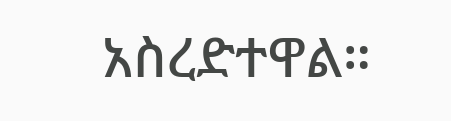አስረድተዋል።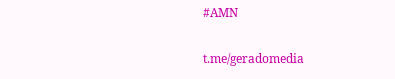#AMN

t.me/geradomedia